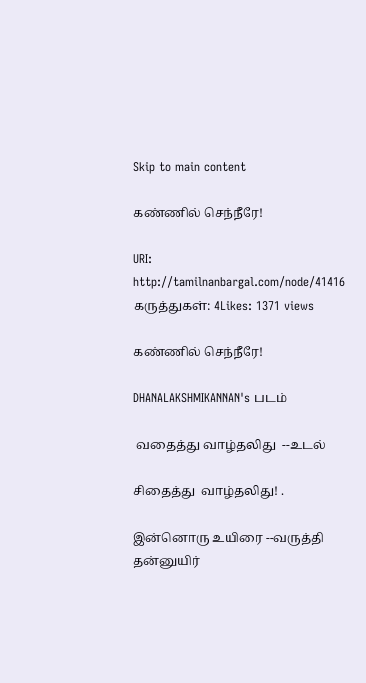Skip to main content

கண்ணில் செந்நீரே!

URI: http://tamilnanbargal.com/node/41416
கருத்துகள்: 4Likes: 1371 views

கண்ணில் செந்நீரே!

DHANALAKSHMIKANNAN's படம்

 வதைத்து வாழ்தலிது  --உடல்

சிதைத்து  வாழ்தலிது! .

இன்னொரு உயிரை --வருத்தி
தன்னுயிர்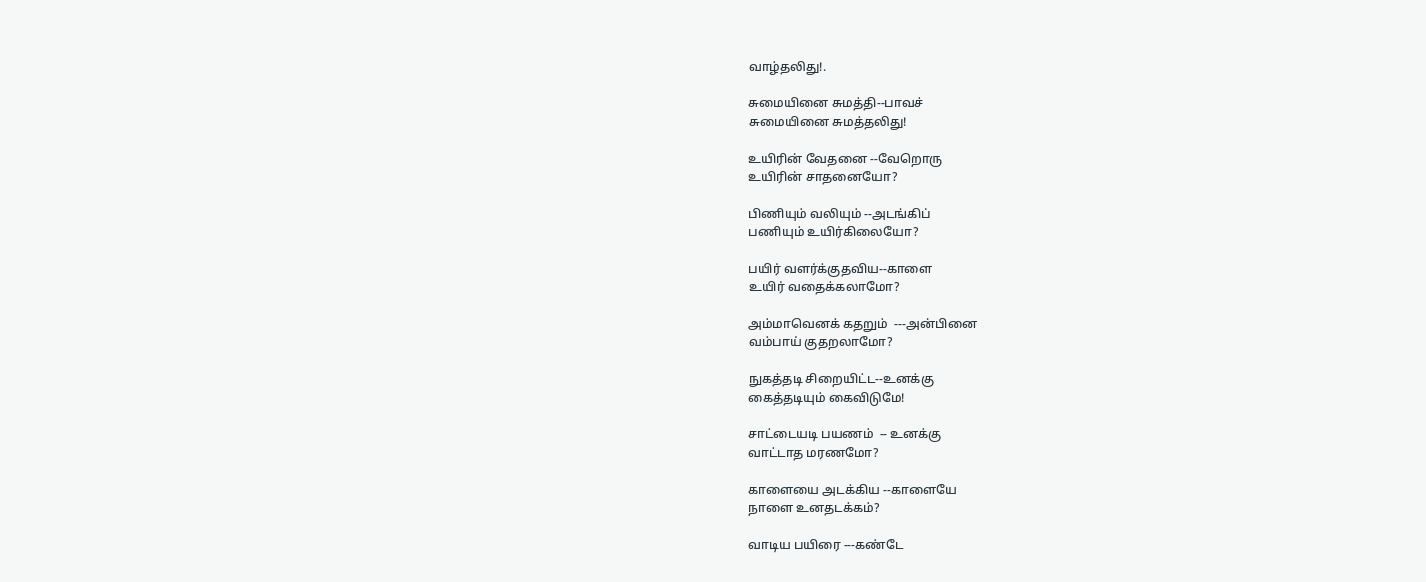வாழ்தலிது!.

சுமையினை சுமத்தி--பாவச்
சுமையினை சுமத்தலிது!

உயிரின் வேதனை --வேறொரு
உயிரின் சாதனையோ?

பிணியும் வலியும் --அடங்கிப்
பணியும் உயிர்கிலையோ?

பயிர் வளர்க்குதவிய--காளை
உயிர் வதைக்கலாமோ?

அம்மாவெனக் கதறும்  ---அன்பினை
வம்பாய் குதறலாமோ?

நுகத்தடி சிறையிட்ட--உனக்கு
கைத்தடியும் கைவிடுமே!

சாட்டையடி பயணம்  -- உனக்கு
வாட்டாத மரணமோ?

காளையை அடக்கிய --காளையே
நாளை உனதடக்கம்?

வாடிய பயிரை ---கண்டே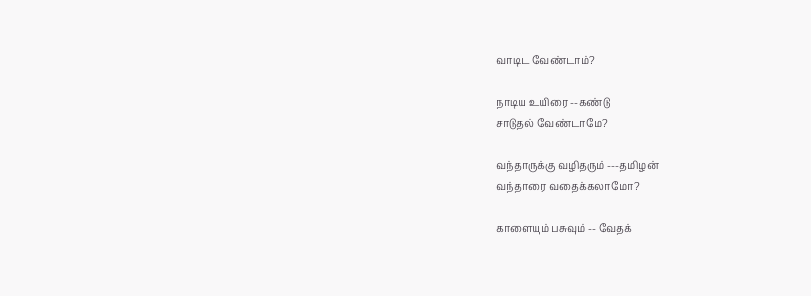வாடிட வேண்டாம்?

நாடிய உயிரை --கண்டு
சாடுதல் வேண்டாமே?

வந்தாருக்கு வழிதரும் ---தமிழன்
வந்தாரை வதைக்கலாமோ?

காளையும் பசுவும் -- வேதக்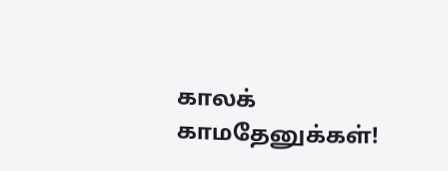காலக்   காமதேனுக்கள்!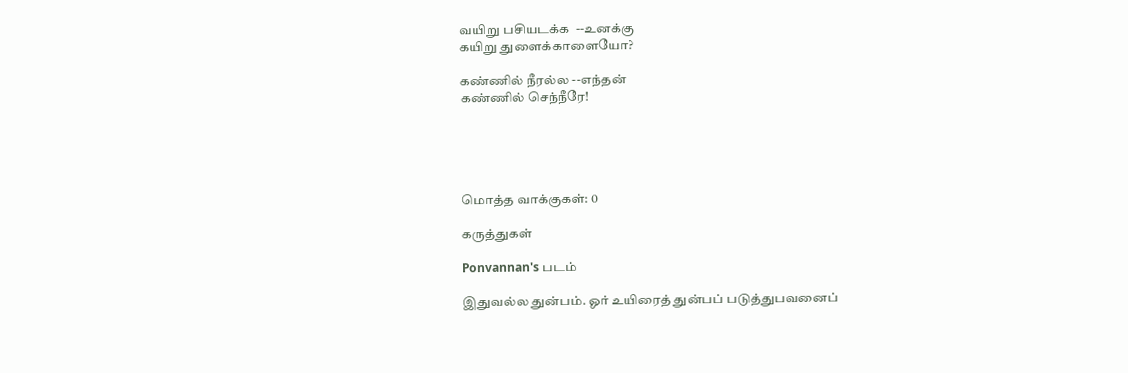வயிறு பசியடக்க  --உனக்கு
கயிறு துளைக்காளையோ?

கண்ணில் நீரல்ல --எந்தன்
கண்ணில் செந்நீரே!





மொத்த வாக்குகள்: 0

கருத்துகள்

Ponvannan's படம்

இதுவல்ல துன்பம். ஓர் உயிரைத் துன்பப் படுத்துபவனைப்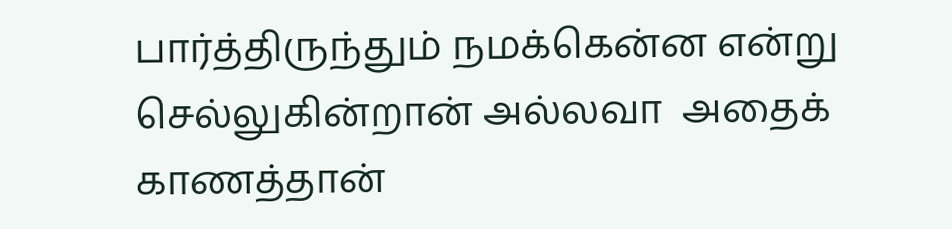பார்த்திருந்தும் நமக்கென்ன‌ என்று செல்லுகின்றான் அல்லவா  அதைக் காணத்தான்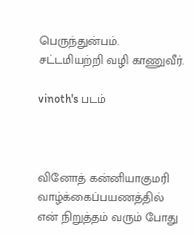பெருந்துன்பம்.
சட்டமியற்றி வழி காணுவீர்.

vinoth's படம்



வினோத் கன்னியாகுமரி
வாழ்க்கைப்பயணத்தில் என் நிறுத்தம் வரும் போது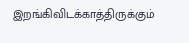இறங்கிவிடக்காத்திருக்கும்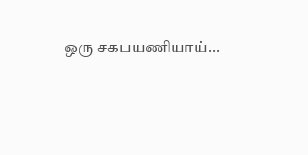ஒரு சகபயணியாய்...